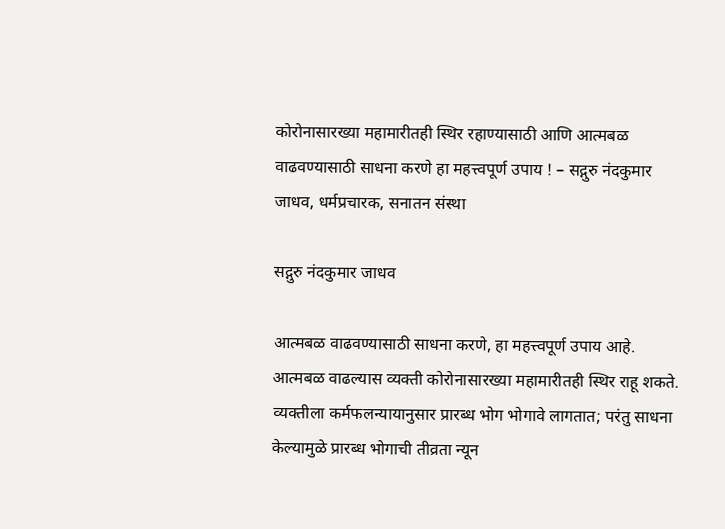कोरोनासारख्या महामारीतही स्थिर रहाण्यासाठी आणि आत्मबळ वाढवण्यासाठी साधना करणे हा महत्त्वपूर्ण उपाय ! – सद्गुरु नंदकुमार जाधव, धर्मप्रचारक, सनातन संस्था

सद्गुरु नंदकुमार जाधव

आत्मबळ वाढवण्यासाठी साधना करणे, हा महत्त्वपूर्ण उपाय आहे. आत्मबळ वाढल्यास व्यक्ती कोरोनासारख्या महामारीतही स्थिर राहू शकते. व्यक्तीला कर्मफलन्यायानुसार प्रारब्ध भोग भोगावे लागतात; परंतु साधना केल्यामुळे प्रारब्ध भोगाची तीव्रता न्यून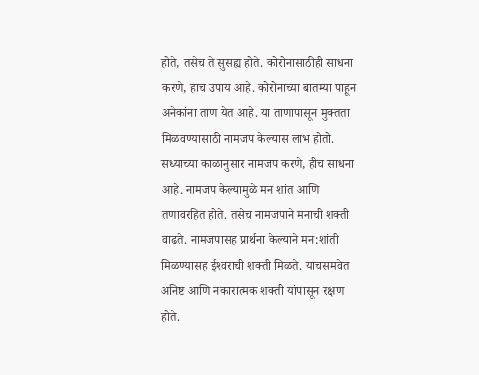होते, तसेच ते सुसह्य होते. कोरोनासाठीही साधना करणे, हाच उपाय आहे. कोरोनाच्या बातम्या पाहून अनेकांना ताण येत आहे. या ताणापासून मुक्तता मिळवण्यासाठी नामजप केल्यास लाभ होतो. सध्याच्या काळानुसार नामजप करणे, हीच साधना आहे. नामजप केल्यामुळे मन शांत आणि तणावरहित होते. तसेच नामजपाने मनाची शक्ती वाढते. नामजपासह प्रार्थना केल्याने मन:शांती मिळण्यासह ईश्‍वराची शक्ती मिळते. याचसमवेत अनिष्ट आणि नकारात्मक शक्ती यांपासून रक्षण होते.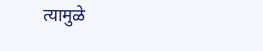त्यामुळे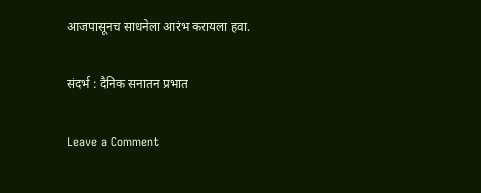आजपासूनच साधनेला आरंभ करायला हवा.

संदर्भ : दैनिक सनातन प्रभात

Leave a Comment